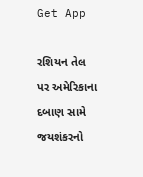Get App

રશિયન તેલ પર અમેરિકાના દબાણ સામે જયશંકરનો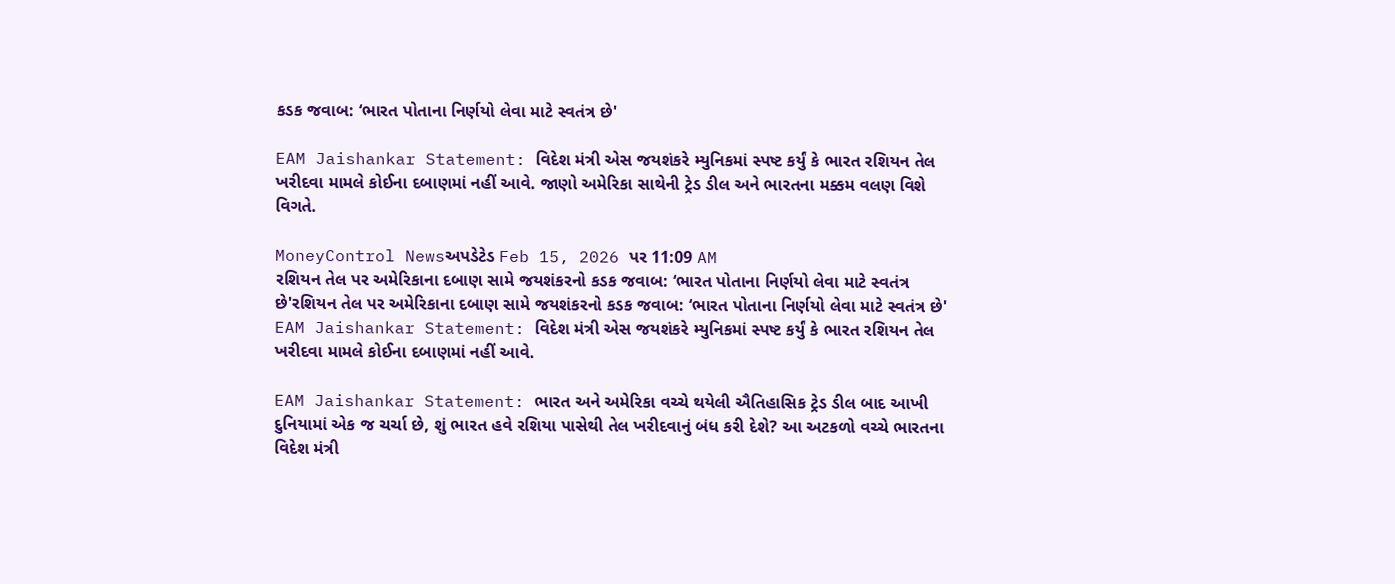કડક જવાબ: ‘ભારત પોતાના નિર્ણયો લેવા માટે સ્વતંત્ર છે'

EAM Jaishankar Statement: વિદેશ મંત્રી એસ જયશંકરે મ્યુનિકમાં સ્પષ્ટ કર્યું કે ભારત રશિયન તેલ ખરીદવા મામલે કોઈના દબાણમાં નહીં આવે. જાણો અમેરિકા સાથેની ટ્રેડ ડીલ અને ભારતના મક્કમ વલણ વિશે વિગતે.

MoneyControl Newsઅપડેટેડ Feb 15, 2026 પર 11:09 AM
રશિયન તેલ પર અમેરિકાના દબાણ સામે જયશંકરનો કડક જવાબ: ‘ભારત પોતાના નિર્ણયો લેવા માટે સ્વતંત્ર છે'રશિયન તેલ પર અમેરિકાના દબાણ સામે જયશંકરનો કડક જવાબ: ‘ભારત પોતાના નિર્ણયો લેવા માટે સ્વતંત્ર છે'
EAM Jaishankar Statement: વિદેશ મંત્રી એસ જયશંકરે મ્યુનિકમાં સ્પષ્ટ કર્યું કે ભારત રશિયન તેલ ખરીદવા મામલે કોઈના દબાણમાં નહીં આવે.

EAM Jaishankar Statement: ભારત અને અમેરિકા વચ્ચે થયેલી ઐતિહાસિક ટ્રેડ ડીલ બાદ આખી દુનિયામાં એક જ ચર્ચા છે, શું ભારત હવે રશિયા પાસેથી તેલ ખરીદવાનું બંધ કરી દેશે? આ અટકળો વચ્ચે ભારતના વિદેશ મંત્રી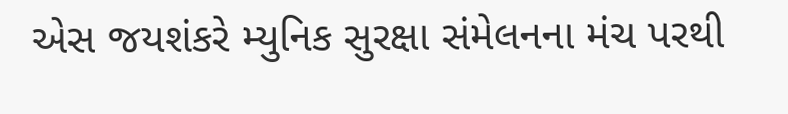એસ જયશંકરે મ્યુનિક સુરક્ષા સંમેલનના મંચ પરથી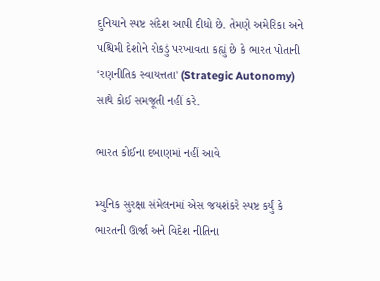દુનિયાને સ્પષ્ટ સંદેશ આપી દીધો છે. તેમણે અમેરિકા અને પશ્ચિમી દેશોને રોકડું પરખાવતા કહ્યું છે કે ભારત પોતાની ‘રણનીતિક સ્વાયત્તતા' (Strategic Autonomy) સાથે કોઈ સમજૂતી નહીં કરે.

ભારત કોઈના દબાણમાં નહીં આવે

મ્યુનિક સુરક્ષા સંમેલનમાં એસ જયશંકરે સ્પષ્ટ કર્યું કે ભારતની ઊર્જા અને વિદેશ નીતિના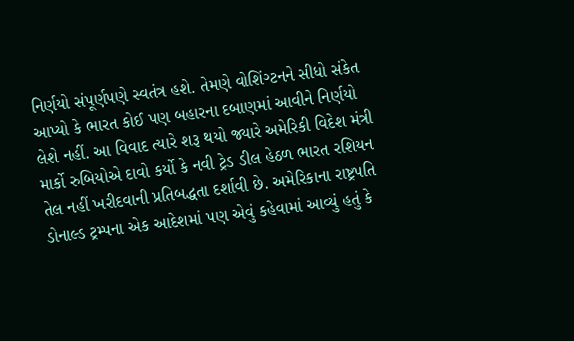નિર્ણયો સંપૂર્ણપણે સ્વતંત્ર હશે. તેમણે વોશિંગ્ટનને સીધો સંકેત આપ્યો કે ભારત કોઈ પણ બહારના દબાણમાં આવીને નિર્ણયો લેશે નહીં. આ વિવાદ ત્યારે શરૂ થયો જ્યારે અમેરિકી વિદેશ મંત્રી માર્કો રુબિયોએ દાવો કર્યો કે નવી ટ્રેડ ડીલ હેઠળ ભારત રશિયન તેલ નહીં ખરીદવાની પ્રતિબદ્ધતા દર્શાવી છે. અમેરિકાના રાષ્ટ્રપતિ ડોનાલ્ડ ટ્રમ્પના એક આદેશમાં પણ એવું કહેવામાં આવ્યું હતું કે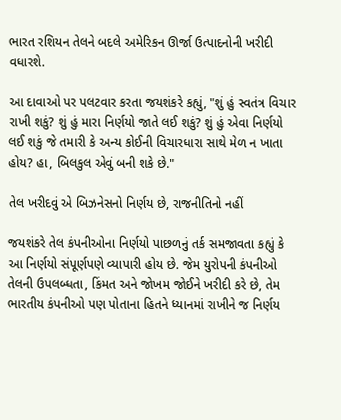ભારત રશિયન તેલને બદલે અમેરિકન ઊર્જા ઉત્પાદનોની ખરીદી વધારશે.

આ દાવાઓ પર પલટવાર કરતા જયશંકરે કહ્યું, "શું હું સ્વતંત્ર વિચાર રાખી શકું? શું હું મારા નિર્ણયો જાતે લઈ શકું? શું હું એવા નિર્ણયો લઈ શકું જે તમારી કે અન્ય કોઈની વિચારધારા સાથે મેળ ન ખાતા હોય? હા, બિલકુલ એવું બની શકે છે."

તેલ ખરીદવું એ બિઝનેસનો નિર્ણય છે, રાજનીતિનો નહીં

જયશંકરે તેલ કંપનીઓના નિર્ણયો પાછળનું તર્ક સમજાવતા કહ્યું કે આ નિર્ણયો સંપૂર્ણપણે વ્યાપારી હોય છે. જેમ યુરોપની કંપનીઓ તેલની ઉપલબ્ધતા, કિંમત અને જોખમ જોઈને ખરીદી કરે છે, તેમ ભારતીય કંપનીઓ પણ પોતાના હિતને ધ્યાનમાં રાખીને જ નિર્ણય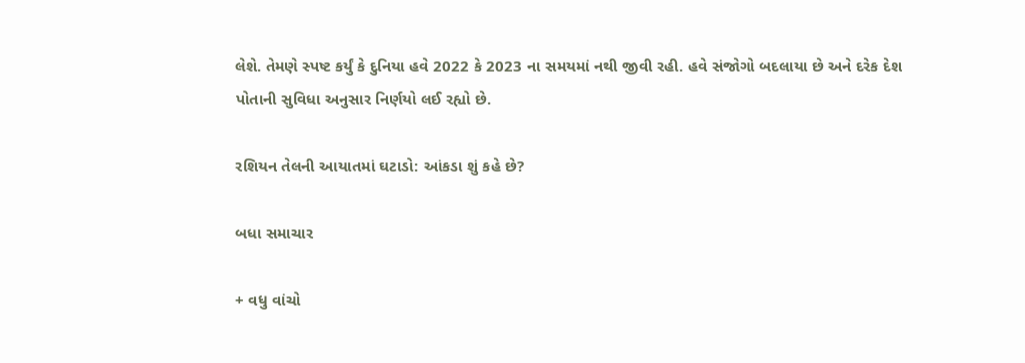લેશે. તેમણે સ્પષ્ટ કર્યું કે દુનિયા હવે 2022 કે 2023 ના સમયમાં નથી જીવી રહી. હવે સંજોગો બદલાયા છે અને દરેક દેશ પોતાની સુવિધા અનુસાર નિર્ણયો લઈ રહ્યો છે.

રશિયન તેલની આયાતમાં ઘટાડો: આંકડા શું કહે છે?

બધા સમાચાર

+ વધુ વાંચો